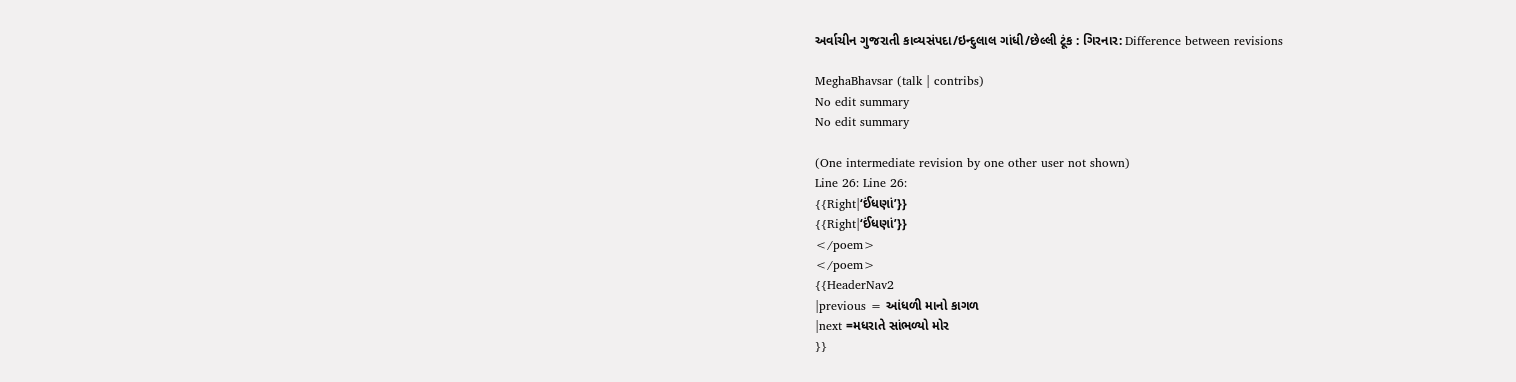અર્વાચીન ગુજરાતી કાવ્યસંપદા/ઇન્દુલાલ ગાંધી/છેલ્લી ટૂંક : ગિરનાર: Difference between revisions

MeghaBhavsar (talk | contribs)
No edit summary
No edit summary

(One intermediate revision by one other user not shown)
Line 26: Line 26:
{{Right|‘ઈંધણાં’}}
{{Right|‘ઈંધણાં’}}
</poem>
</poem>
{{HeaderNav2
|previous = આંધળી માનો કાગળ
|next =મધરાતે સાંભળ્યો મોર
}}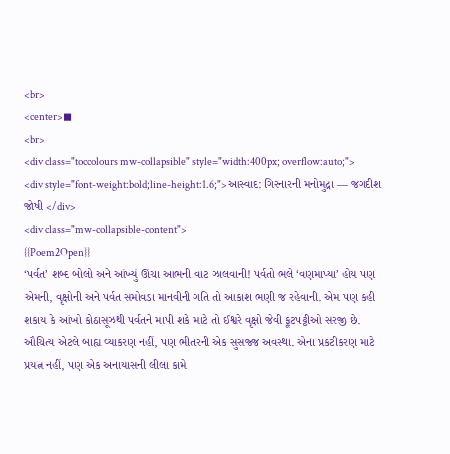<br>
<center>◼
<br>
<div class="toccolours mw-collapsible" style="width:400px; overflow:auto;">
<div style="font-weight:bold;line-height:1.6;">આસ્વાદ: ગિરનારની મનોમુદ્રા — જગદીશ જોષી </div>
<div class="mw-collapsible-content">
{{Poem2Open}}
‘પર્વત’ શબ્દ બોલો અને આંખ્યું ઊંચા આભની વાટ ઝાલવાની! પર્વતો ભલે ‘વણમાપ્યા’ હોય પણ એમની, વૃક્ષોની અને પર્વત સમોવડા માનવીની ગતિ તો આકાશ ભણી જ રહેવાની. એમ પણ કહી શકાય કે આંખો કોઠાસૂઝથી પર્વતને માપી શકે માટે તો ઈશ્વરે વૃક્ષો જેવી ફૂટપટ્ટીઓ સરજી છે. ઔચિત્ય એટલે બાહ્ય વ્યાકરણ નહીં, પણ ભીતરની એક સુસજ્જ અવસ્થા. એના પ્રકટીકરણ માટે પ્રયત્ન નહીં, પણ એક અનાયાસની લીલા કામે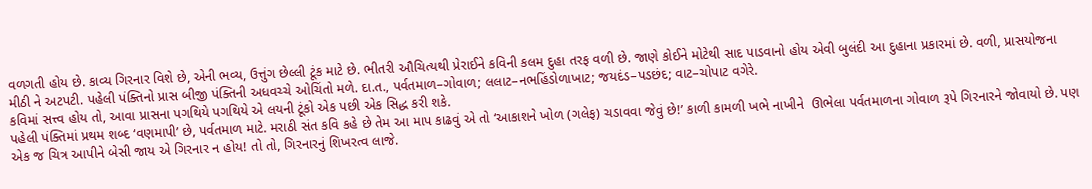વળગતી હોય છે. કાવ્ય ગિરનાર વિશે છે, એની ભવ્ય, ઉત્તુંગ છેલ્લી ટૂંક માટે છે. ભીતરી ઔચિત્યથી પ્રેરાઈને કવિની કલમ દુહા તરફ વળી છે. જાણે કોઈને મોટેથી સાદ પાડવાનો હોય એવી બુલંદી આ દુહાના પ્રકારમાં છે. વળી, પ્રાસયોજના મીઠી ને અટપટી. પહેલી પંક્તિનો પ્રાસ બીજી પંક્તિની અધવચ્ચે ઓચિંતો મળે. દા.ત., પર્વતમાળ–ગોવાળ; લલાટ–નભહિંડોળાખાટ; જયદંડ–પડછંદ; વાટ–ચોપાટ વગેરે.
કવિમાં સત્ત્વ હોય તો, આવા પ્રાસના પગથિયે પગથિયે એ લયની ટૂંકો એક પછી એક સિદ્ધ કરી શકે.
પહેલી પંક્તિમાં પ્રથમ શબ્દ ‘વણમાપી’ છે, પર્વતમાળ માટે. મરાઠી સંત કવિ કહે છે તેમ આ માપ કાઢવું એ તો ‘આકાશને ખોળ (ગલેફ) ચડાવવા જેવું છે!’ કાળી કામળી ખભે નાખીને  ઊભેલા પર્વતમાળના ગોવાળ રૂપે ગિરનારને જોવાયો છે. પણ એક જ ચિત્ર આપીને બેસી જાય એ ગિરનાર ન હોય! તો તો, ગિરનારનું શિખરત્વ લાજે.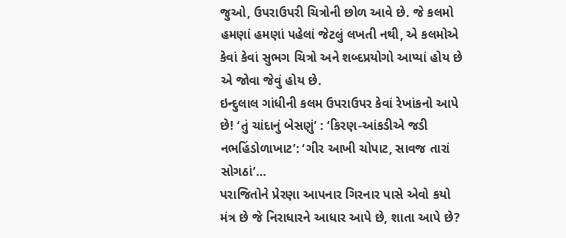જુઓ, ઉપરાઉપરી ચિત્રોની છોળ આવે છે. જે કલમો હમણાં હમણાં પહેલાં જેટલું લખતી નથી, એ કલમોએ કેવાં કેવાં સુભગ ચિત્રો અને શબ્દપ્રયોગો આપ્યાં હોય છે એ જોવા જેવું હોય છે.
ઇન્દુલાલ ગાંધીની કલમ ઉપરાઉપર કેવાં રેખાંકનો આપે છે! ‘તું ચાંદાનું બેસણું’ : ‘કિરણ-આંકડીએ જડી નભહિંડોળાખાટ’: ‘ગીર આખી ચોપાટ, સાવજ તારાં સોગઠાં’…
પરાજિતોને પ્રેરણા આપનાર ગિરનાર પાસે એવો કયો મંત્ર છે જે નિરાધારને આધાર આપે છે, શાતા આપે છે?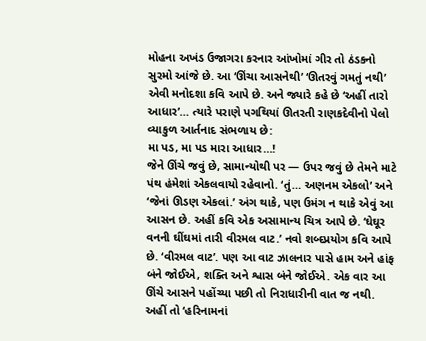મોહના અખંડ ઉજાગરા કરનાર આંખોમાં ગીર તો ઠંડકનો સુરમો આંજે છે. આ ‘ઊંચા આસનેથી’ ‘ઊતરવું ગમતું નથી’ એવી મનોદશા કવિ આપે છે. અને જ્યારે કહે છે ‘અહીં તારો આધાર’… ત્યારે પરાણે પગથિયાં ઊતરતી રાણકદેવીનો પેલો વ્યાકુળ આર્તનાદ સંભળાય છે:
મા પડ, મા પડ મારા આધાર…!
જેને ઊંચે જવું છે, સામાન્યોથી પર — ઉપર જવું છે તેમને માટે પંથ હંમેશાં એકલવાયો રહેવાનો. ‘તું… અણનમ એકલો’ અને ‘જેનાં ઊડણ એકલાં.’ અંગ થાકે, પણ ઉમંગ ન થાકે એવું આ આસન છે. અહીં કવિ એક અસામાન્ય ચિત્ર આપે છે. ‘ઘેઘૂર વનની ઘીંઘમાં તારી વીરમલ વાટ.’ નવો શબ્દપ્રયોગ કવિ આપે છે. ‘વીરમલ વાટ’. પણ આ વાટ ઝાલનાર પાસે હામ અને હાંફ બંને જોઈએ, શક્તિ અને શ્વાસ બંને જોઈએ. એક વાર આ ઊંચે આસને પહોંચ્યા પછી તો નિરાધારીની વાત જ નથી. અહીં તો ‘હરિનામનાં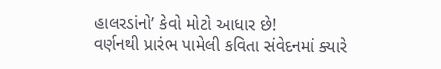હાલરડાંનો’ કેવો મોટો આધાર છે!
વર્ણનથી પ્રારંભ પામેલી કવિતા સંવેદનમાં ક્યારે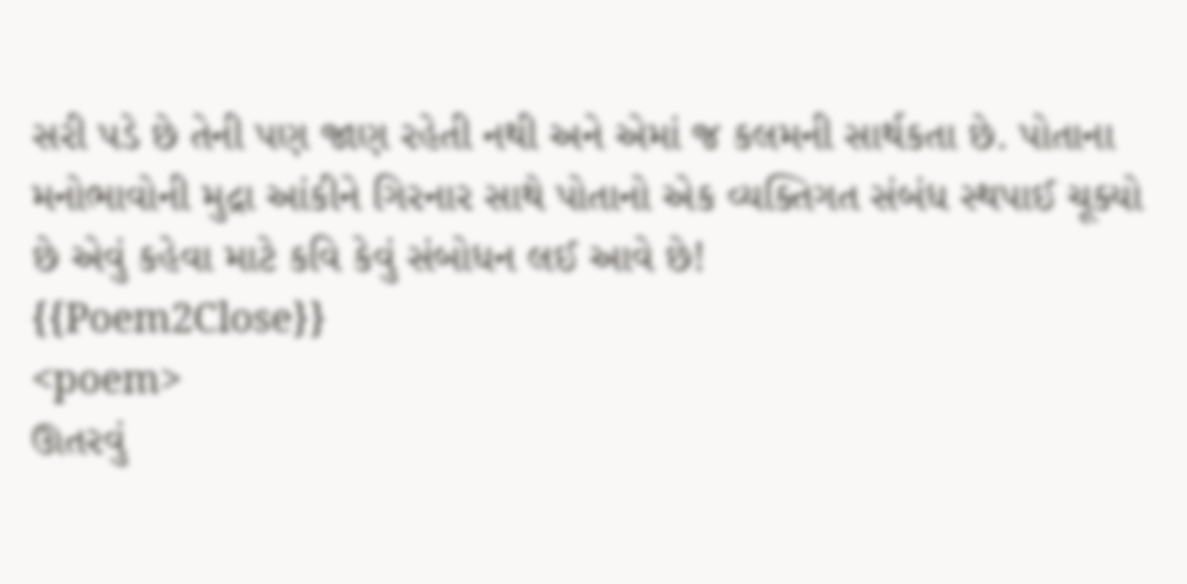સરી પડે છે તેની પણ જાણ રહેતી નથી અને એમાં જ કલમની સાર્થકતા છે. પોતાના મનોભાવોની મુદ્રા આંકીને ગિરનાર સાથે પોતાનો એક વ્યક્તિગત સંબંધ સ્થપાઈ ચૂક્યો છે એવું કહેવા માટે કવિ કેવું સંબોધન લઈ આવે છે!
{{Poem2Close}}
<poem>
ઊતરવું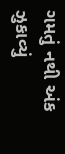ગમતું નથી અંક ઝુકાવ્યું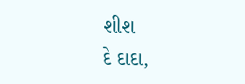શીશ
દે દાદા,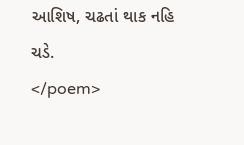આશિષ, ચઢતાં થાક નહિ ચડે.
</poem>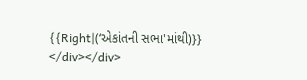{{Right|(‘એકાંતની સભા'માંથી)}}
</div></div>